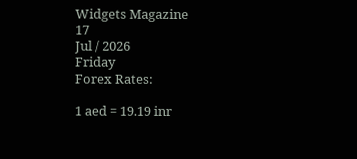Widgets Magazine
17
Jul / 2026
Friday
Forex Rates:

1 aed = 19.19 inr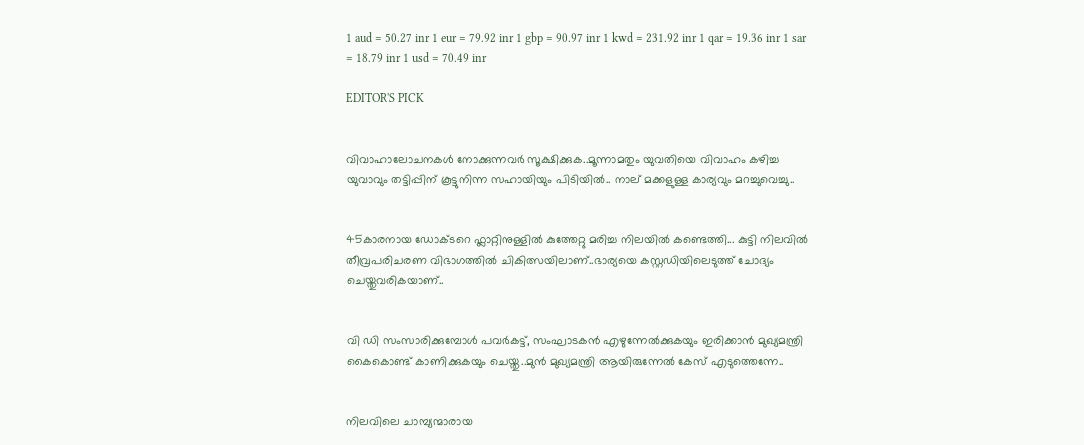1 aud = 50.27 inr 1 eur = 79.92 inr 1 gbp = 90.97 inr 1 kwd = 231.92 inr 1 qar = 19.36 inr 1 sar = 18.79 inr 1 usd = 70.49 inr

EDITOR'S PICK


വിവാഹാലോചനകൾ നോക്കുന്നവർ സൂക്ഷിക്കുക..മൂന്നാമതും യുവതിയെ വിവാഹം കഴിച്ച യുവാവും തട്ടിപ്പിന് കൂട്ടുനിന്ന സഹായിയും പിടിയില്‍.. നാല് മക്കളുള്ള കാര്യവും മറച്ചുവെച്ചു..


45കാരനായ ഡോക്ടറെ ഫ്ലാറ്റിനുള്ളിൽ കുത്തേറ്റു മരിച്ച നിലയിൽ കണ്ടെത്തി... കുട്ടി നിലവിൽ തീവ്രപരിചരണ വിഭാഗത്തിൽ ചികിത്സയിലാണ്..ഭാര്യയെ കസ്റ്റഡിയിലെടുത്ത് ചോദ്യം ചെയ്തുവരികയാണ്..


വി ഡി സംസാരിക്കുമ്പോൾ പവര്‍കട്ട്, സംഘാടകന്‍ എഴുന്നേല്‍ക്കുകയും ഇരിക്കാന്‍ മുഖ്യമന്ത്രി കൈകൊണ്ട് കാണിക്കുകയും ചെയ്തു..മുൻ മുഖ്യമന്ത്രി ആയിരുന്നേൽ കേസ് എടുത്തെന്നേ..


നിലവിലെ ചാമ്പ്യന്മാരായ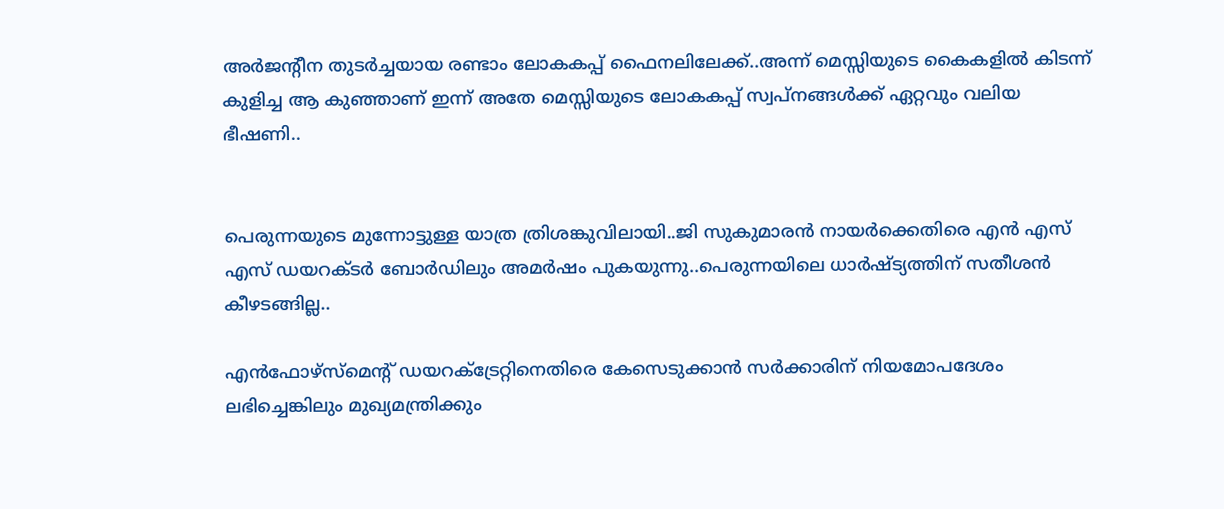അര്‍ജന്റീന തുടര്‍ച്ചയായ രണ്ടാം ലോകകപ്പ് ഫൈനലിലേക്ക്..അന്ന് മെസ്സിയുടെ കൈകളില്‍ കിടന്ന് കുളിച്ച ആ കുഞ്ഞാണ് ഇന്ന് അതേ മെസ്സിയുടെ ലോകകപ്പ് സ്വപ്നങ്ങള്‍ക്ക് ഏറ്റവും വലിയ ഭീഷണി..


പെരുന്നയുടെ മുന്നോട്ടുള്ള യാത്ര ത്രിശങ്കുവിലായി..ജി സുകുമാരൻ നായർക്കെതിരെ എൻ എസ് എസ് ഡയറക്ടർ ബോർഡിലും അമർഷം പുകയുന്നു..പെരുന്നയിലെ ധാർഷ്ട്യത്തിന് സതീശൻ കീഴടങ്ങില്ല..

എന്‍ഫോഴ്‌സ്‌മെന്റ് ഡയറക്ട്രേറ്റിനെതിരെ കേസെടുക്കാന്‍ സര്‍ക്കാരിന് നിയമോപദേശം ലഭിച്ചെങ്കിലും മുഖ്യമന്ത്രിക്കും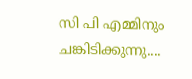സി പി എമ്മിനും ചങ്കിടിക്കുന്നു....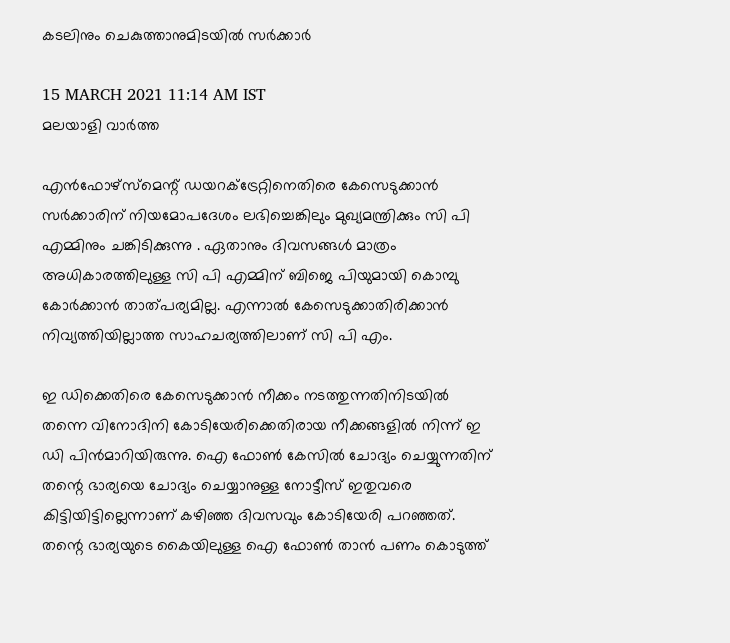കടലിനും ചെകുത്താനുമിടയില്‍ സര്‍ക്കാര്‍

15 MARCH 2021 11:14 AM IST
മലയാളി വാര്‍ത്ത

എന്‍ഫോഴ്‌സ്‌മെന്റ് ഡയറക്ട്രേറ്റിനെതിരെ കേസെടുക്കാന്‍ സര്‍ക്കാരിന് നിയമോപദേശം ലഭിച്ചെങ്കിലും മുഖ്യമന്ത്രിക്കും സി പി എമ്മിനും ചങ്കിടിക്കുന്നു . ഏതാനും ദിവസങ്ങള്‍ മാത്രം അധികാരത്തിലുള്ള സി പി എമ്മിന് ബിജെ പിയുമായി കൊമ്പു കോര്‍ക്കാന്‍ താത്പര്യമില്ല. എന്നാല്‍ കേസെടുക്കാതിരിക്കാന്‍ നിവ്യത്തിയില്ലാത്ത സാഹചര്യത്തിലാണ് സി പി എം.

ഇ ഡിക്കെതിരെ കേസെടുക്കാന്‍ നീക്കം നടത്തുന്നതിനിടയില്‍ തന്നെ വിനോദിനി കോടിയേരിക്കെതിരായ നീക്കങ്ങളില്‍ നിന്ന് ഇ ഡി പിന്‍മാറിയിരുന്നു. ഐ ഫോണ്‍ കേസില്‍ ചോദ്യം ചെയ്യുന്നതിന് തന്റെ ഭാര്യയെ ചോദ്യം ചെയ്യാനുള്ള നോട്ടീസ് ഇതുവരെ കിട്ടിയിട്ടില്ലെന്നാണ് കഴിഞ്ഞ ദിവസവും കോടിയേരി പറഞ്ഞത്. തന്റെ ഭാര്യയുടെ കൈയിലുള്ള ഐ ഫോണ്‍ താന്‍ പണം കൊടുത്ത്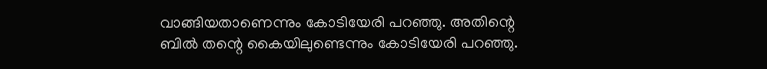വാങ്ങിയതാണെന്നും കോടിയേരി പറഞ്ഞു. അതിന്റെ ബില്‍ തന്റെ കൈയിലുണ്ടെന്നും കോടിയേരി പറഞ്ഞു.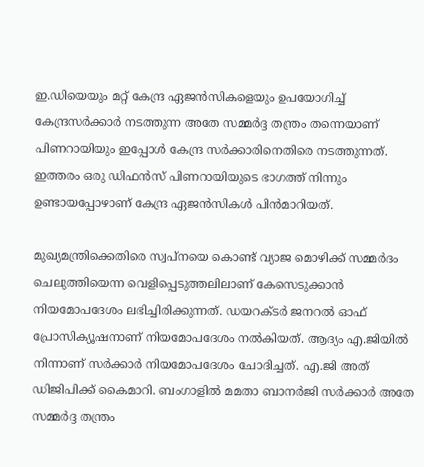ഇ.ഡിയെയും മറ്റ് കേന്ദ്ര ഏജന്‍സികളെയും ഉപയോഗിച്ച് കേന്ദ്രസര്‍ക്കാര്‍ നടത്തുന്ന അതേ സമ്മര്‍ദ്ദ തന്ത്രം തന്നെയാണ് പിണറായിയും ഇപ്പോള്‍ കേന്ദ്ര സര്‍ക്കാരിനെതിരെ നടത്തുന്നത്. ഇത്തരം ഒരു ഡിഫന്‍സ് പിണറായിയുടെ ഭാഗത്ത് നിന്നും ഉണ്ടായപ്പോഴാണ് കേന്ദ്ര ഏജന്‍സികള്‍ പിന്‍മാറിയത്.

മുഖ്യമന്ത്രിക്കെതിരെ സ്വപ്നയെ കൊണ്ട് വ്യാജ മൊഴിക്ക് സമ്മര്‍ദം ചെലുത്തിയെന്ന വെളിപ്പെടുത്തലിലാണ് കേസെടുക്കാന്‍ നിയമോപദേശം ലഭിച്ചിരിക്കുന്നത്. ഡയറക്ടര്‍ ജനറല്‍ ഓഫ് പ്രോസിക്യൂഷനാണ് നിയമോപദേശം നല്‍കിയത്. ആദ്യം എ.ജിയില്‍ നിന്നാണ് സര്‍ക്കാര്‍ നിയമോപദേശം ചോദിച്ചത്. എ.ജി അത് ഡിജിപിക്ക് കൈമാറി. ബംഗാളില്‍ മമതാ ബാനര്‍ജി സര്‍ക്കാര്‍ അതേ സമ്മര്‍ദ്ദ തന്ത്രം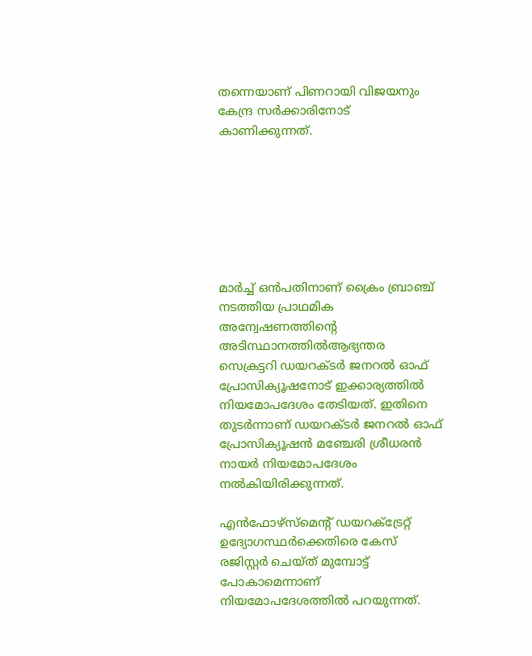തന്നെയാണ് പിണറായി വിജയനും കേന്ദ്ര സര്‍ക്കാരിനോട് കാണിക്കുന്നത്.







മാര്‍ച്ച് ഒന്‍പതിനാണ് ക്രൈം ബ്രാഞ്ച് നടത്തിയ പ്രാഥമിക അന്വേഷണത്തിന്റെ അടിസ്ഥാനത്തില്‍ആഭ്യന്തര സെക്രട്ടറി ഡയറക്ടര്‍ ജനറല്‍ ഓഫ് പ്രോസിക്യൂഷനോട് ഇക്കാര്യത്തില്‍ നിയമോപദേശം തേടിയത്. ഇതിനെ തുടര്‍ന്നാണ് ഡയറക്ടര്‍ ജനറല്‍ ഓഫ് പ്രോസിക്യൂഷന്‍ മഞ്ചേരി ശ്രീധരന്‍ നായര്‍ നിയമോപദേശം നല്‍കിയിരിക്കുന്നത്.

എന്‍ഫോഴ്‌സ്‌മെന്റ് ഡയറക്ട്രേറ്റ് ഉദ്യോഗസ്ഥര്‍ക്കെതിരെ കേസ് രജിസ്റ്റര്‍ ചെയ്ത് മുമ്പോട്ട് പോകാമെന്നാണ് നിയമോപദേശത്തില്‍ പറയുന്നത്.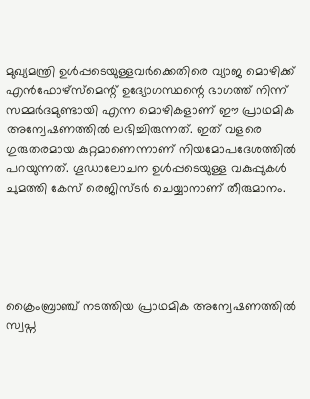മുഖ്യമന്ത്രി ഉള്‍പ്പടെയുള്ളവര്‍ക്കെതിരെ വ്യാജ മൊഴിക്ക് എന്‍ഫോഴ്‌സ്‌മെന്റ് ഉദ്യോഗസ്ഥന്റെ ഭാഗത്ത് നിന്ന് സമ്മര്‍ദമുണ്ടായി എന്ന മൊഴികളാണ് ഈ പ്രാഥമിക അന്വേഷണത്തില്‍ ലഭിച്ചിരുന്നത്. ഇത് വളരെ ഗുരുതരമായ കുറ്റമാണെന്നാണ് നിയമോപദേശത്തില്‍ പറയുന്നത്. ഗൂഡാലോചന ഉള്‍പ്പടെയുള്ള വകുപ്പുകള്‍ ചുമത്തി കേസ് രെജിസ്ടര്‍ ചെയ്യാനാണ് തീരുമാനം.





ക്രൈംബ്രാഞ്ച് നടത്തിയ പ്രാഥമിക അന്വേഷണത്തില്‍ സ്വപ്ന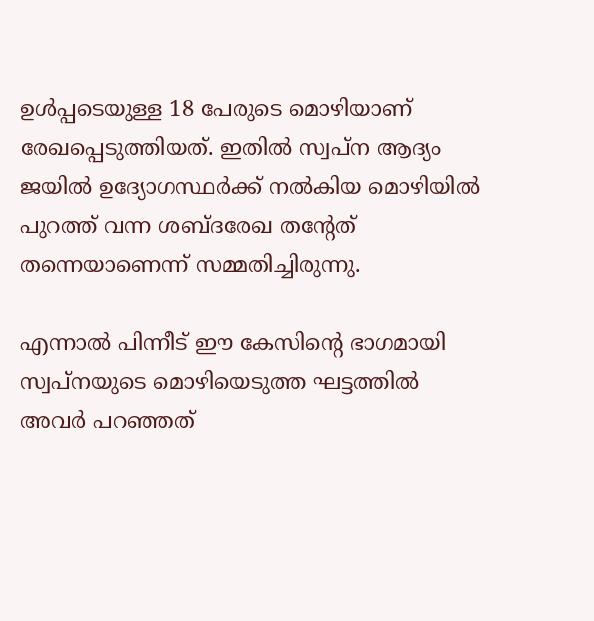ഉള്‍പ്പടെയുള്ള 18 പേരുടെ മൊഴിയാണ് രേഖപ്പെടുത്തിയത്. ഇതില്‍ സ്വപ്ന ആദ്യം ജയില്‍ ഉദ്യോഗസ്ഥര്‍ക്ക് നല്‍കിയ മൊഴിയില്‍ പുറത്ത് വന്ന ശബ്ദരേഖ തന്റേത് തന്നെയാണെന്ന് സമ്മതിച്ചിരുന്നു.

എന്നാല്‍ പിന്നീട് ഈ കേസിന്റെ ഭാഗമായി സ്വപ്നയുടെ മൊഴിയെടുത്ത ഘട്ടത്തില്‍ അവര്‍ പറഞ്ഞത്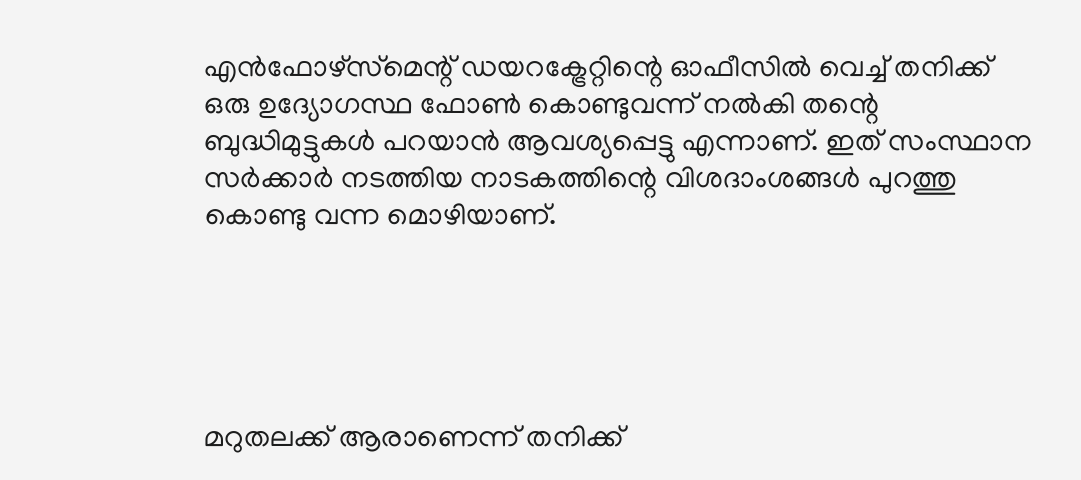എന്‍ഫോഴ്‌സ്‌മെന്റ് ഡയറക്ട്രേറ്റിന്റെ ഓഫീസില്‍ വെച്ച് തനിക്ക് ഒരു ഉദ്യോഗസ്ഥ ഫോണ്‍ കൊണ്ടുവന്ന് നല്‍കി തന്റെ ബുദ്ധിമുട്ടുകള്‍ പറയാന്‍ ആവശ്യപ്പെട്ടു എന്നാണ്. ഇത് സംസ്ഥാന സര്‍ക്കാര്‍ നടത്തിയ നാടകത്തിന്റെ വിശദാംശങ്ങള്‍ പുറത്തു കൊണ്ടു വന്ന മൊഴിയാണ്.





മറുതലക്ക് ആരാണെന്ന് തനിക്ക്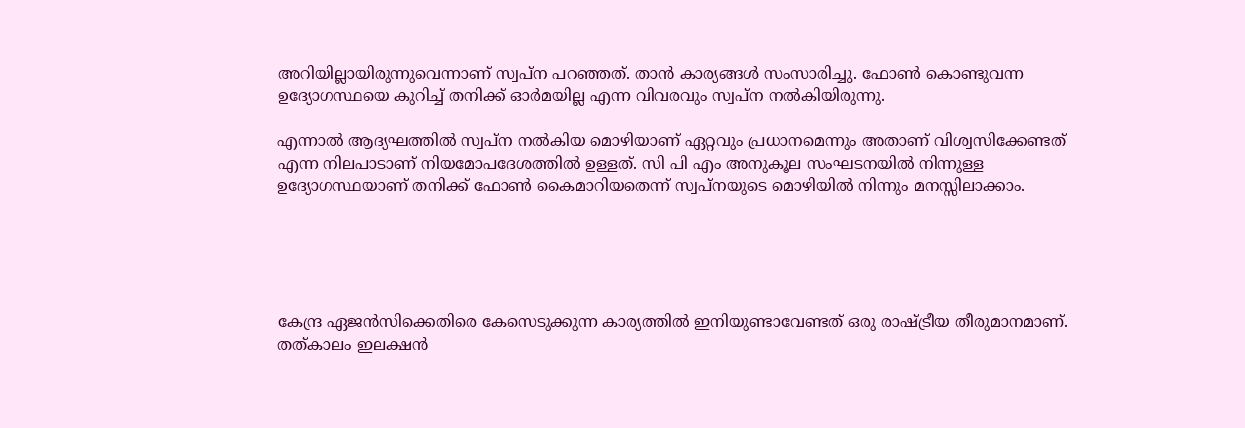അറിയില്ലായിരുന്നുവെന്നാണ് സ്വപ്ന പറഞ്ഞത്. താന്‍ കാര്യങ്ങള്‍ സംസാരിച്ചു. ഫോണ്‍ കൊണ്ടുവന്ന ഉദ്യോഗസ്ഥയെ കുറിച്ച് തനിക്ക് ഓര്‍മയില്ല എന്ന വിവരവും സ്വപ്ന നല്‍കിയിരുന്നു.

എന്നാല്‍ ആദ്യഘത്തില്‍ സ്വപ്ന നല്‍കിയ മൊഴിയാണ് ഏറ്റവും പ്രധാനമെന്നും അതാണ് വിശ്വസിക്കേണ്ടത് എന്ന നിലപാടാണ് നിയമോപദേശത്തില്‍ ഉള്ളത്. സി പി എം അനുകൂല സംഘടനയില്‍ നിന്നുള്ള ഉദ്യോഗസ്ഥയാണ് തനിക്ക് ഫോണ്‍ കൈമാറിയതെന്ന് സ്വപ്നയുടെ മൊഴിയില്‍ നിന്നും മനസ്സിലാക്കാം.





കേന്ദ്ര ഏജന്‍സിക്കെതിരെ കേസെടുക്കുന്ന കാര്യത്തില്‍ ഇനിയുണ്ടാവേണ്ടത് ഒരു രാഷ്ട്രീയ തീരുമാനമാണ്. തത്കാലം ഇലക്ഷന്‍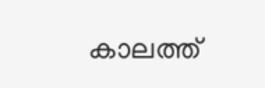കാലത്ത്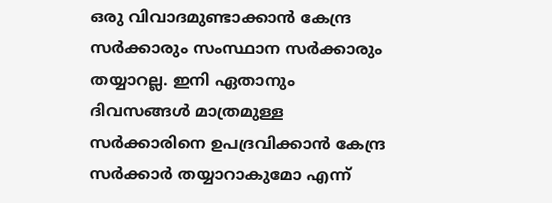ഒരു വിവാദമുണ്ടാക്കാന്‍ കേന്ദ്ര സര്‍ക്കാരും സംസ്ഥാന സര്‍ക്കാരും തയ്യാറല്ല. ഇനി ഏതാനും ദിവസങ്ങള്‍ മാത്രമുള്ള സര്‍ക്കാരിനെ ഉപദ്രവിക്കാന്‍ കേന്ദ്ര സര്‍ക്കാര്‍ തയ്യാറാകുമോ എന്ന്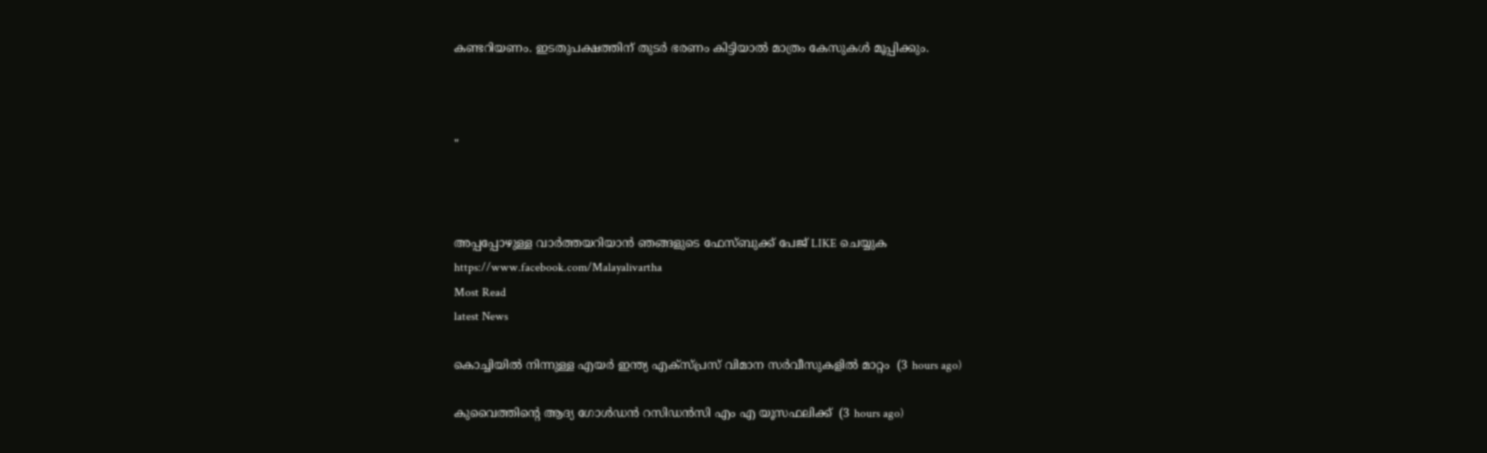കണ്ടറിയണം. ഇടതുപക്ഷത്തിന് തുടര്‍ ഭരണം കിട്ടിയാല്‍ മാത്രം കേസുകള്‍ മൂപ്പിക്കും.



"



അപ്പപ്പോഴുള്ള വാര്‍ത്തയറിയാന്‍ ഞങ്ങളുടെ ഫേസ്‌ബുക്ക്‌ പേജ് LIKE ചെയ്യുക
https://www.facebook.com/Malayalivartha
Most Read
latest News

കൊച്ചിയില്‍ നിന്നുള്ള എയര്‍ ഇന്ത്യ എക്‌സ്പ്രസ് വിമാന സര്‍വീസുകളില്‍ മാറ്റം  (3 hours ago)

കുവൈത്തിന്റെ ആദ്യ ഗോള്‍ഡന്‍ റസിഡന്‍സി എം എ യൂസഫലിക്ക്  (3 hours ago)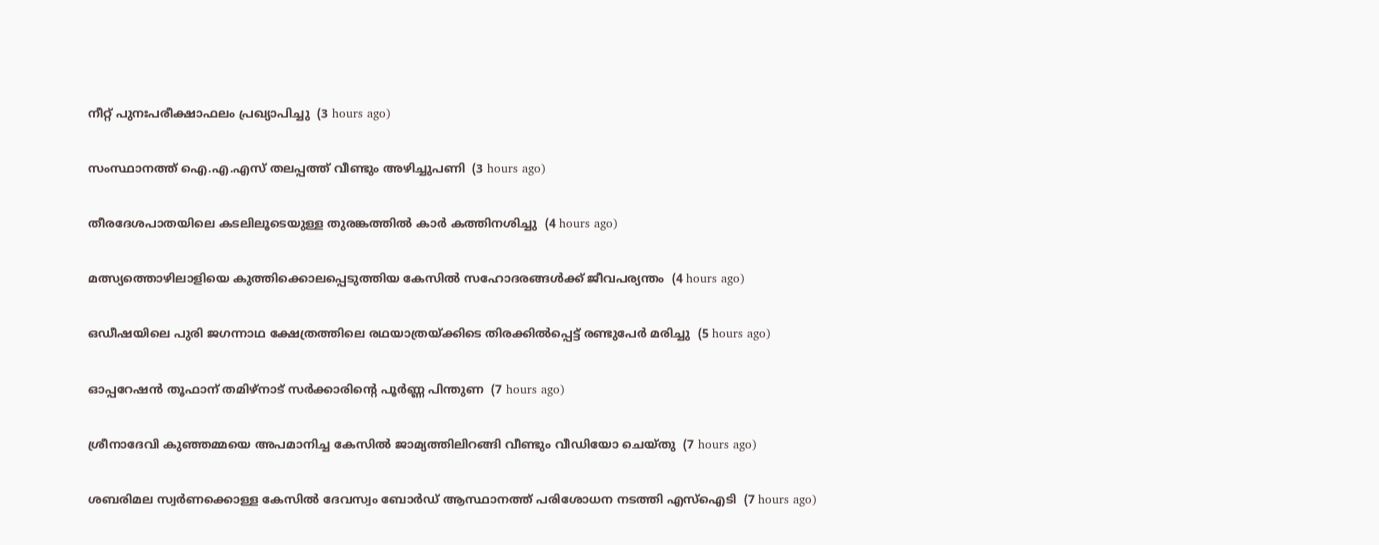നീറ്റ് പുനഃപരീക്ഷാഫലം പ്രഖ്യാപിച്ചു  (3 hours ago)

സംസ്ഥാനത്ത് ഐ.എ.എസ് തലപ്പത്ത് വീണ്ടും അഴിച്ചുപണി  (3 hours ago)

തീരദേശപാതയിലെ കടലിലൂടെയുള്ള തുരങ്കത്തില്‍ കാര്‍ കത്തിനശിച്ചു  (4 hours ago)

മത്സ്യത്തൊഴിലാളിയെ കുത്തിക്കൊലപ്പെടുത്തിയ കേസില്‍ സഹോദരങ്ങള്‍ക്ക് ജീവപര്യന്തം  (4 hours ago)

ഒഡീഷയിലെ പുരി ജഗന്നാഥ ക്ഷേത്രത്തിലെ രഥയാത്രയ്ക്കിടെ തിരക്കില്‍പ്പെട്ട് രണ്ടുപേര്‍ മരിച്ചു  (5 hours ago)

ഓപ്പറേഷന്‍ തൂഫാന് തമിഴ്‌നാട് സര്‍ക്കാരിന്റെ പൂര്‍ണ്ണ പിന്തുണ  (7 hours ago)

ശ്രീനാദേവി കുഞ്ഞമ്മയെ അപമാനിച്ച കേസില്‍ ജാമ്യത്തിലിറങ്ങി വീണ്ടും വീഡിയോ ചെയ്തു  (7 hours ago)

ശബരിമല സ്വര്‍ണക്കൊള്ള കേസില്‍ ദേവസ്വം ബോര്‍ഡ് ആസ്ഥാനത്ത് പരിശോധന നടത്തി എസ്‌ഐടി  (7 hours ago)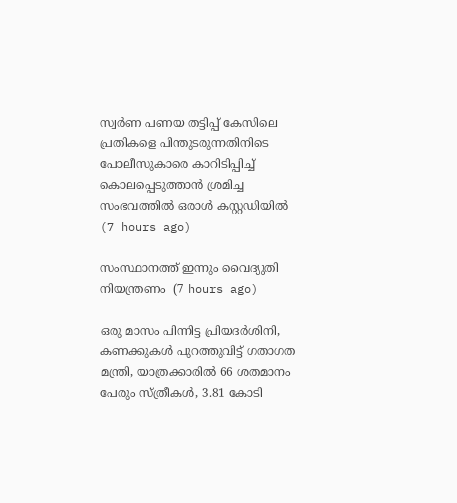സ്വർണ പണയ തട്ടിപ്പ് കേസിലെ പ്രതികളെ പിന്തുടരുന്നതിനിടെ പോലീസുകാരെ കാറിടിപ്പിച്ച് കൊലപ്പെടുത്താൻ ശ്രമിച്ച സംഭവത്തിൽ ഒരാൾ കസ്റ്റഡിയിൽ  (7 hours ago)

സംസ്ഥാനത്ത് ഇന്നും വൈദ്യുതി നിയന്ത്രണം  (7 hours ago)

ഒരു മാസം പിന്നിട്ട പ്രിയദര്‍ശിനി, കണക്കുകൾ പുറത്തുവിട്ട് ഗതാഗത മന്ത്രി, യാത്രക്കാരിൽ 66 ശതമാനം പേരും സ്ത്രീകൾ, 3.81 കോടി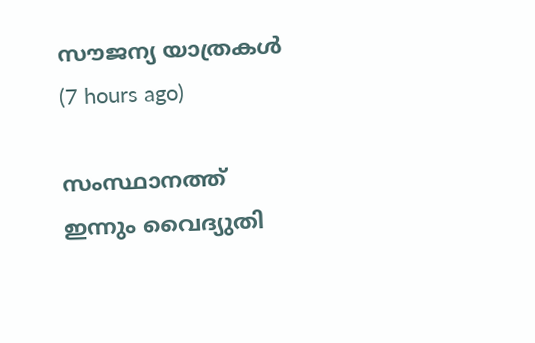സൗജന്യ യാത്രകൾ  (7 hours ago)

സംസ്ഥാനത്ത് ഇന്നും വൈദ്യുതി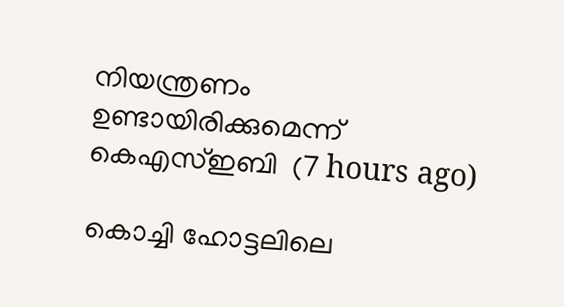നിയന്ത്രണം ഉണ്ടായിരിക്കുമെന്ന് കെഎസ്ഇബി  (7 hours ago)

കൊച്ചി ഹോട്ടലിലെ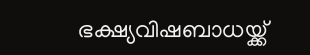ഭക്ഷ്യവിഷബാധയ്ക്ക്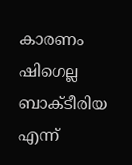കാരണം ഷിഗെല്ല ബാക്ടീരിയ എന്ന്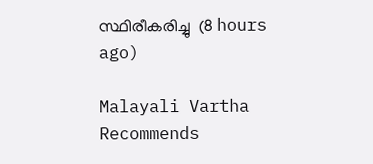സ്ഥിരീകരിച്ചു  (8 hours ago)

Malayali Vartha Recommends